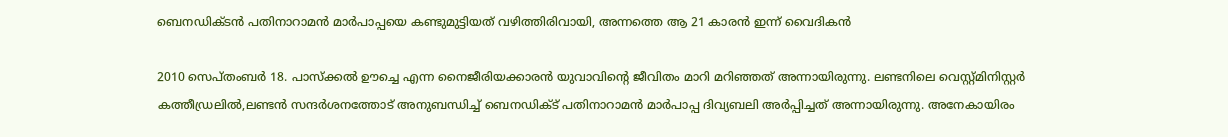ബെനഡിക്ടന്‍ പതിനാറാമന്‍ മാര്‍പാപ്പയെ കണ്ടുമുട്ടിയത് വഴിത്തിരിവായി, അന്നത്തെ ആ 21 കാരന്‍ ഇന്ന് വൈദികന്‍

2010 സെപ്തംബര്‍ 18. പാസ്‌ക്കല്‍ ഊച്ചെ എന്ന നൈജീരിയക്കാരന്‍ യുവാവിന്റെ ജീവിതം മാറി മറിഞ്ഞത് അന്നായിരുന്നു. ലണ്ടനിലെ വെസ്റ്റ്മിനിസ്റ്റര്‍ കത്തീഡ്രലില്‍,ലണ്ടന്‍ സന്ദര്‍ശനത്തോട് അനുബന്ധിച്ച് ബെനഡിക്ട് പതിനാറാമന്‍ മാര്‍പാപ്പ ദിവ്യബലി അര്‍പ്പിച്ചത് അന്നായിരുന്നു. അനേകായിരം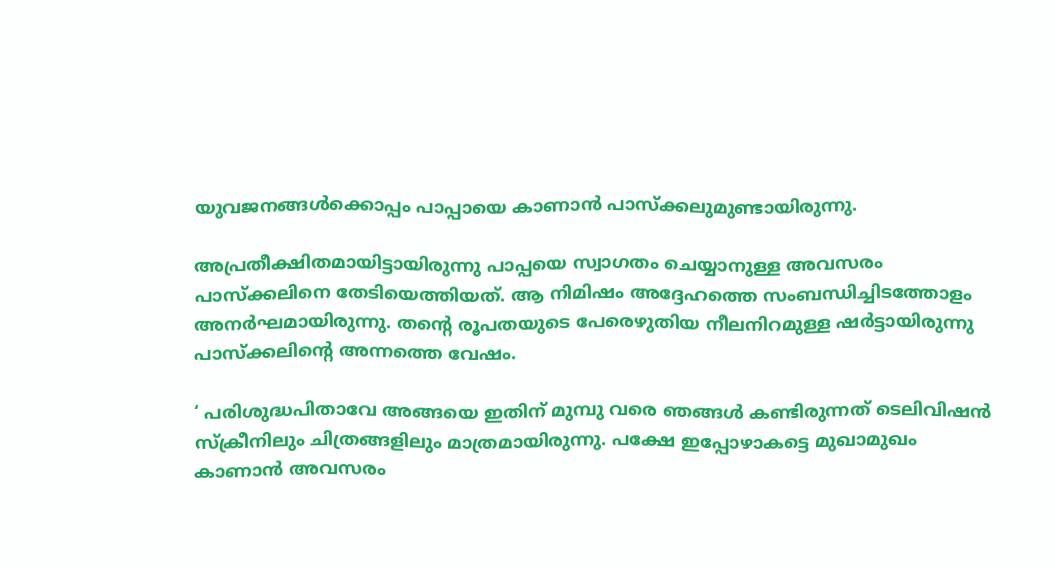യുവജനങ്ങള്‍ക്കൊപ്പം പാപ്പായെ കാണാന്‍ പാസ്‌ക്കലുമുണ്ടായിരുന്നു.

അപ്രതീക്ഷിതമായിട്ടായിരുന്നു പാപ്പയെ സ്വാഗതം ചെയ്യാനുള്ള അവസരം പാസ്‌ക്കലിനെ തേടിയെത്തിയത്. ആ നിമിഷം അദ്ദേഹത്തെ സംബന്ധിച്ചിടത്തോളം അനര്‍ഘമായിരുന്നു. തന്റെ രൂപതയുടെ പേരെഴുതിയ നീലനിറമുള്ള ഷര്‍ട്ടായിരുന്നു പാസ്‌ക്കലിന്റെ അന്നത്തെ വേഷം.

‘ പരിശുദ്ധപിതാവേ അങ്ങയെ ഇതിന് മുമ്പു വരെ ഞങ്ങള്‍ കണ്ടിരുന്നത് ടെലിവിഷന്‍ സ്‌ക്രീനിലും ചിത്രങ്ങളിലും മാത്രമായിരുന്നു. പക്ഷേ ഇപ്പോഴാകട്ടെ മുഖാമുഖം കാണാന്‍ അവസരം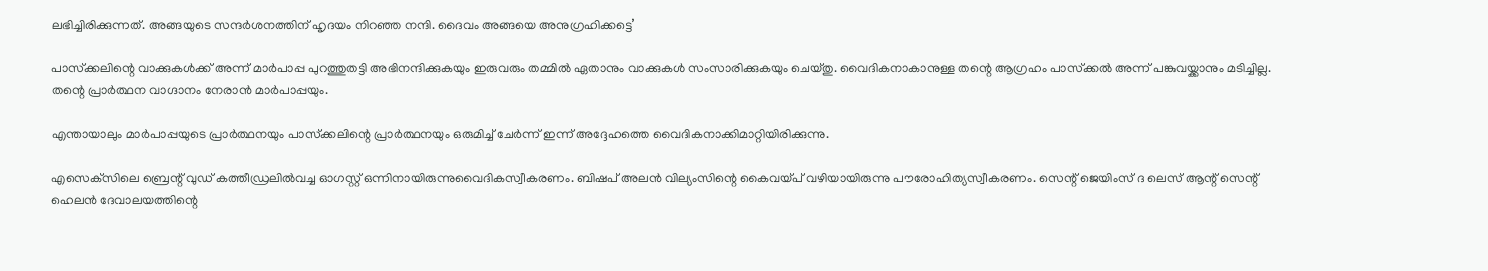ലഭിച്ചിരിക്കുന്നത്. അങ്ങയുടെ സന്ദര്‍ശനത്തിന് ഹൃദയം നിറഞ്ഞ നന്ദി. ദൈവം അങ്ങയെ അനുഗ്രഹിക്കട്ടെ’

പാസ്‌ക്കലിന്റെ വാക്കുകള്‍ക്ക് അന്ന് മാര്‍പാപ്പ പുറത്തുതട്ടി അഭിനന്ദിക്കുകയും ഇരുവരും തമ്മില്‍ ഏതാനും വാക്കുകള്‍ സംസാരിക്കുകയും ചെയ്തു. വൈദികനാകാനുള്ള തന്റെ ആഗ്രഹം പാസ്‌ക്കല്‍ അന്ന് പങ്കുവയ്ക്കാനും മടിച്ചില്ല. തന്റെ പ്രാര്‍ത്ഥന വാഗ്ദാനം നേരാന്‍ മാര്‍പാപ്പയും.

എന്തായാലും മാര്‍പാപ്പയുടെ പ്രാര്‍ത്ഥനയും പാസ്‌ക്കലിന്റെ പ്രാര്‍ത്ഥനയും ഒരുമിച്ച് ചേര്‍ന്ന് ഇന്ന് അദ്ദേഹത്തെ വൈദികനാക്കിമാറ്റിയിരിക്കുന്നു.

എസെക്‌സിലെ ബ്രെന്റ് വുഡ് കത്തീഡ്രലില്‍വച്ച ഓഗസ്റ്റ് ഒന്നിനായിരുന്നുവൈദികസ്വീകരണം. ബിഷപ് അലന്‍ വില്യംസിന്റെ കൈവയ്പ് വഴിയായിരുന്നു പൗരോഹിത്യസ്വീകരണം. സെന്റ് ജെയിംസ് ദ ലെസ് ആന്റ് സെന്റ് ഹെലന്‍ ദേവാലയത്തിന്റെ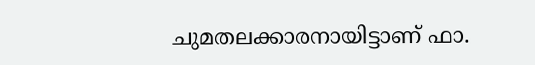ചുമതലക്കാരനായിട്ടാണ് ഫാ.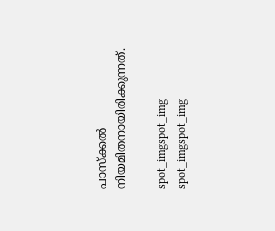പാസ്‌ക്കല്‍ നിയമിതനായിരിക്കുന്നത്.

spot_imgspot_img
spot_imgspot_img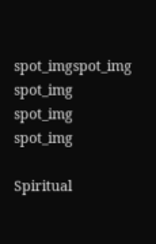spot_imgspot_img
spot_img
spot_img
spot_img

Spiritual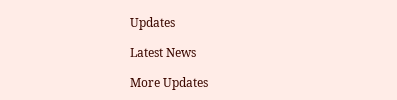Updates

Latest News

More Updates